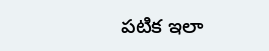పటిక ఇలా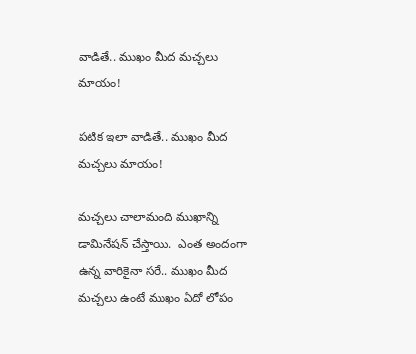వాడితే.. ముఖం మీద మచ్చలు మాయం!

పటిక ఇలా వాడితే.. ముఖం మీద మచ్చలు మాయం!

మచ్చలు చాలామంది ముఖాన్ని డామినేషన్ చేస్తాయి.  ఎంత అందంగా ఉన్న వారికైనా సరే.. ముఖం మీద మచ్చలు ఉంటే ముఖం ఏదో లోపం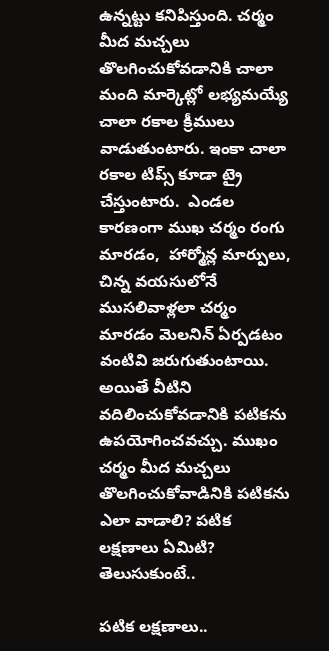ఉన్నట్టు కనిపిస్తుంది. చర్మం మీద మచ్చలు తొలగించుకోవడానికి చాలా మంది మార్కెట్లో లభ్యమయ్యే చాలా రకాల క్రీములు వాడుతుంటారు. ఇంకా చాలా రకాల టిప్స్ కూడా ట్రై చేస్తుంటారు.  ఎండల కారణంగా ముఖ చర్మం రంగు మారడం,  హార్మోన్ల మార్పులు,  చిన్న వయసులోనే ముసలివాళ్లలా చర్మం మారడం మెలనిన్ ఏర్పడటం వంటివి జరుగుతుంటాయి.  అయితే వీటిని వదిలించుకోవడానికి పటికను ఉపయోగించవచ్చు. ముఖం చర్మం మీద మచ్చలు తొలగించుకోవాడినికి పటికను ఎలా వాడాలి? పటిక లక్షణాలు ఏమిటి? తెలుసుకుంటే..

పటిక లక్షణాలు..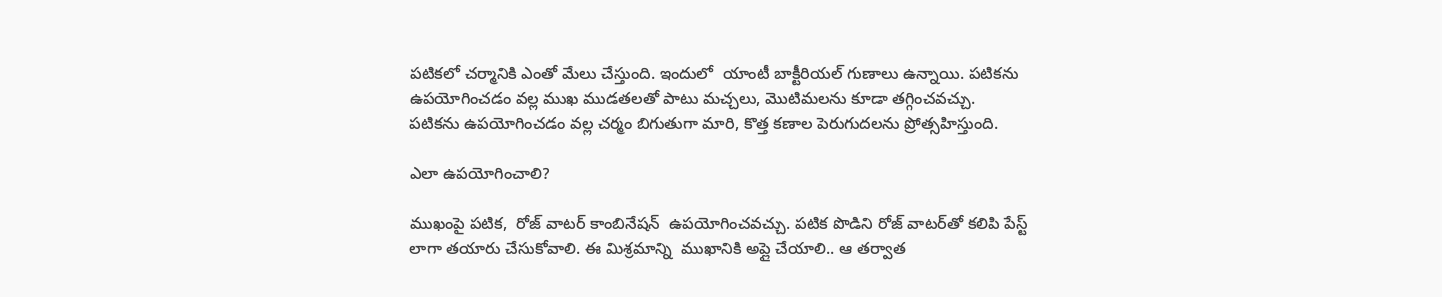పటికలో చర్మానికి ఎంతో మేలు చేస్తుంది. ఇందులో  యాంటీ బాక్టీరియల్ గుణాలు ఉన్నాయి. పటికను ఉపయోగించడం వల్ల ముఖ ముడతలతో పాటు మచ్చలు, మొటిమలను కూడా తగ్గించవచ్చు. పటికను ఉపయోగించడం వల్ల చర్మం బిగుతుగా మారి, కొత్త కణాల పెరుగుదలను ప్రోత్సహిస్తుంది.

ఎలా ఉపయోగించాలి?

ముఖంపై పటిక,  రోజ్ వాటర్ కాంబినేషన్  ఉపయోగించవచ్చు. పటిక పొడిని రోజ్ వాటర్‌తో కలిపి పేస్ట్ లాగా తయారు చేసుకోవాలి. ఈ మిశ్రమాన్ని  ముఖానికి అప్లై చేయాలి.. ఆ తర్వాత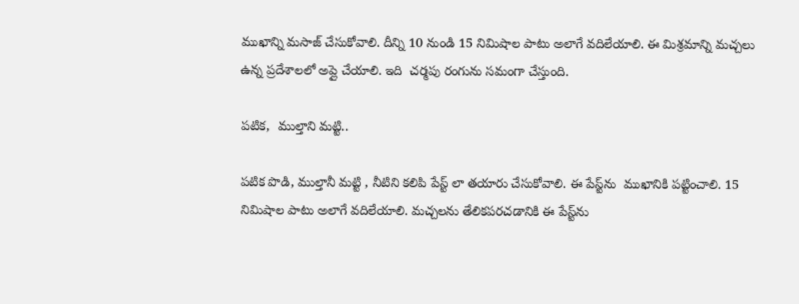ముఖాన్ని మసాజ్ చేసుకోవాలి. దీన్ని 10 నుండి 15 నిమిషాల పాటు అలాగే వదిలేయాలి. ఈ మిశ్రమాన్ని మచ్చలు ఉన్న ప్రదేశాలలో అప్లై చేయాలి. ఇది  చర్మపు రంగును సమంగా చేస్తుంది.

పటిక,  ముల్తాని మట్టి..

పటిక పొడి, ముల్తానీ మట్టి , నీటిని కలిపి పేస్ట్ లా తయారు చేసుకోవాలి. ఈ పేస్ట్‌ను  ముఖానికి పట్టించాలి. 15 నిమిషాల పాటు అలాగే వదిలేయాలి. మచ్చలను తేలికపరచడానికి ఈ పేస్ట్‌ను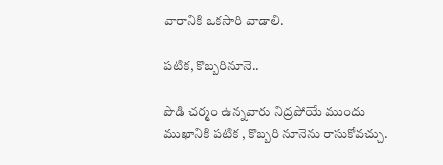వారానికి ఒకసారి వాడాలి.

పటిక, కొబ్బరినూనె..

పొడి చర్మం ఉన్నవారు నిద్రపోయే ముందు ముఖానికి పటిక , కొబ్బరి నూనెను రాసుకోవచ్చు.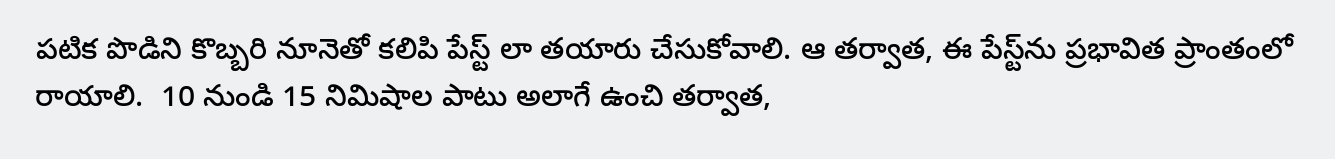పటిక పొడిని కొబ్బరి నూనెతో కలిపి పేస్ట్ లా తయారు చేసుకోవాలి. ఆ తర్వాత, ఈ పేస్ట్‌ను ప్రభావిత ప్రాంతంలో రాయాలి.  10 నుండి 15 నిమిషాల పాటు అలాగే ఉంచి తర్వాత,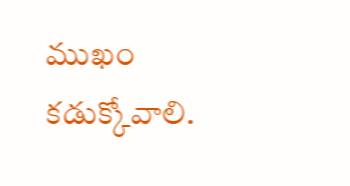ముఖం కడుక్కోవాలి.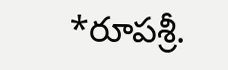*రూపశ్రీ.